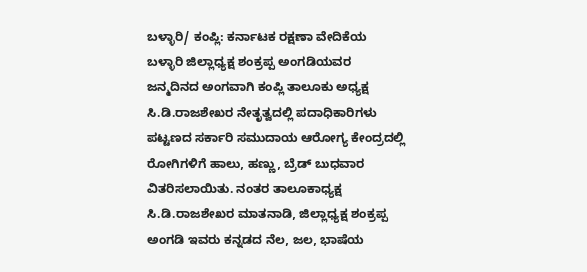ಬಳ್ಳಾರಿ/ ಕಂಪ್ಲಿ: ಕರ್ನಾಟಕ ರಕ್ಷಣಾ ವೇದಿಕೆಯ ಬಳ್ಳಾರಿ ಜಿಲ್ಲಾಧ್ಯಕ್ಷ ಶಂಕ್ರಪ್ಪ ಅಂಗಡಿಯವರ ಜನ್ಮದಿನದ ಅಂಗವಾಗಿ ಕಂಪ್ಲಿ ತಾಲೂಕು ಅಧ್ಯಕ್ಷ ಸಿ.ಡಿ.ರಾಜಶೇಖರ ನೇತೃತ್ವದಲ್ಲಿ ಪದಾಧಿಕಾರಿಗಳು ಪಟ್ಟಣದ ಸರ್ಕಾರಿ ಸಮುದಾಯ ಆರೋಗ್ಯ ಕೇಂದ್ರದಲ್ಲಿ ರೋಗಿಗಳಿಗೆ ಹಾಲು, ಹಣ್ಣು, ಬ್ರೆಡ್ ಬುಧವಾರ ವಿತರಿಸಲಾಯಿತು. ನಂತರ ತಾಲೂಕಾಧ್ಯಕ್ಷ ಸಿ.ಡಿ.ರಾಜಶೇಖರ ಮಾತನಾಡಿ, ಜಿಲ್ಲಾಧ್ಯಕ್ಷ ಶಂಕ್ರಪ್ಪ ಅಂಗಡಿ ಇವರು ಕನ್ನಡದ ನೆಲ, ಜಲ, ಭಾಷೆಯ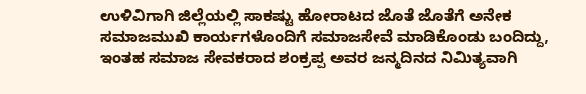ಉಳಿವಿಗಾಗಿ ಜಿಲ್ಲೆಯಲ್ಲಿ ಸಾಕಷ್ಟು ಹೋರಾಟದ ಜೊತೆ ಜೊತೆಗೆ ಅನೇಕ ಸಮಾಜಮುಖಿ ಕಾರ್ಯಗಳೊಂದಿಗೆ ಸಮಾಜಸೇವೆ ಮಾಡಿಕೊಂಡು ಬಂದಿದ್ದು, ಇಂತಹ ಸಮಾಜ ಸೇವಕರಾದ ಶಂಕ್ರಪ್ಪ ಅವರ ಜನ್ಮದಿನದ ನಿಮಿತ್ಯವಾಗಿ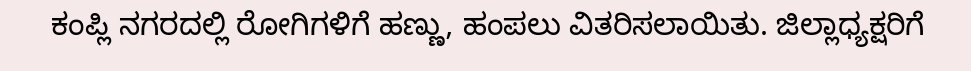ಕಂಪ್ಲಿ ನಗರದಲ್ಲಿ ರೋಗಿಗಳಿಗೆ ಹಣ್ಣು, ಹಂಪಲು ವಿತರಿಸಲಾಯಿತು. ಜಿಲ್ಲಾಧ್ಯಕ್ಷರಿಗೆ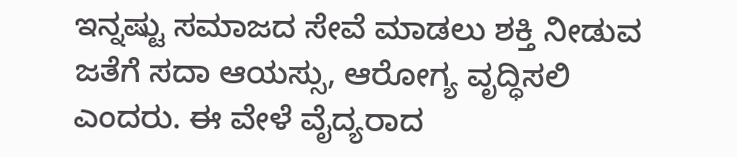ಇನ್ನಷ್ಟು ಸಮಾಜದ ಸೇವೆ ಮಾಡಲು ಶಕ್ತಿ ನೀಡುವ ಜತೆಗೆ ಸದಾ ಆಯಸ್ಸು, ಆರೋಗ್ಯ ವೃದ್ಧಿಸಲಿ ಎಂದರು. ಈ ವೇಳೆ ವೈದ್ಯರಾದ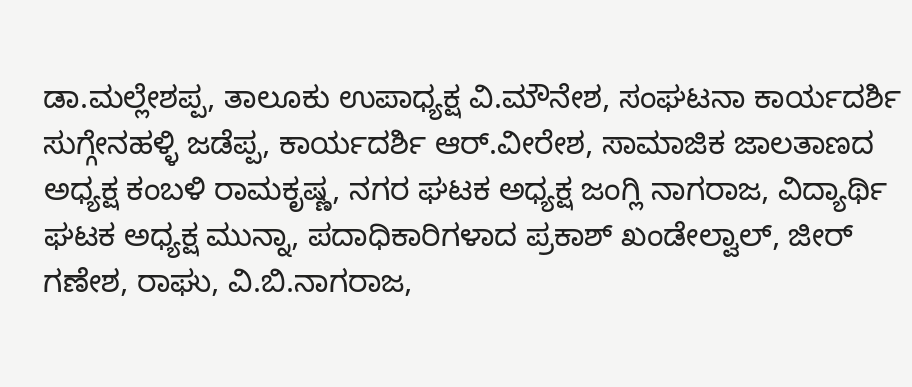ಡಾ.ಮಲ್ಲೇಶಪ್ಪ, ತಾಲೂಕು ಉಪಾಧ್ಯಕ್ಷ ವಿ.ಮೌನೇಶ, ಸಂಘಟನಾ ಕಾರ್ಯದರ್ಶಿ ಸುಗ್ಗೇನಹಳ್ಳಿ ಜಡೆಪ್ಪ, ಕಾರ್ಯದರ್ಶಿ ಆರ್.ವೀರೇಶ, ಸಾಮಾಜಿಕ ಜಾಲತಾಣದ ಅಧ್ಯಕ್ಷ ಕಂಬಳಿ ರಾಮಕೃಷ್ಣ, ನಗರ ಘಟಕ ಅಧ್ಯಕ್ಷ ಜಂಗ್ಲಿ ನಾಗರಾಜ, ವಿದ್ಯಾರ್ಥಿ ಘಟಕ ಅಧ್ಯಕ್ಷ ಮುನ್ನಾ, ಪದಾಧಿಕಾರಿಗಳಾದ ಪ್ರಕಾಶ್ ಖಂಡೇಲ್ವಾಲ್, ಜೀರ್ ಗಣೇಶ, ರಾಘು, ವಿ.ಬಿ.ನಾಗರಾಜ,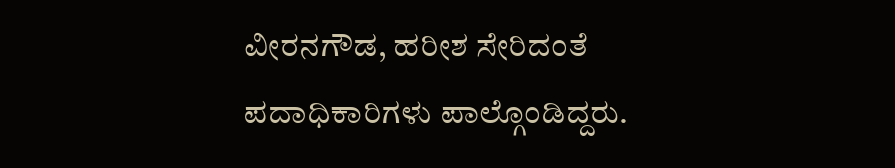ವೀರನಗೌಡ, ಹರೀಶ ಸೇರಿದಂತೆ ಪದಾಧಿಕಾರಿಗಳು ಪಾಲ್ಗೊಂಡಿದ್ದರು.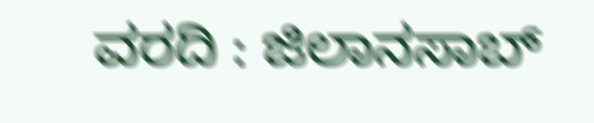ವರದಿ : ಜಿಲಾನಸಾಬ್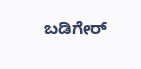ಬಡಿಗೇರ್